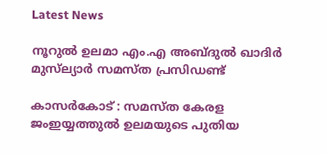Latest News

നൂറുല്‍ ഉലമാ എം.എ അബ്ദുല്‍ ഖാദിര്‍ മുസ്‌ല്യാര്‍ സമസ്ത പ്രസിഡണ്ട്‌

കാസര്‍കോട് : സമസ്ത കേരള ജംഇയ്യത്തുല്‍ ഉലമയുടെ പുതിയ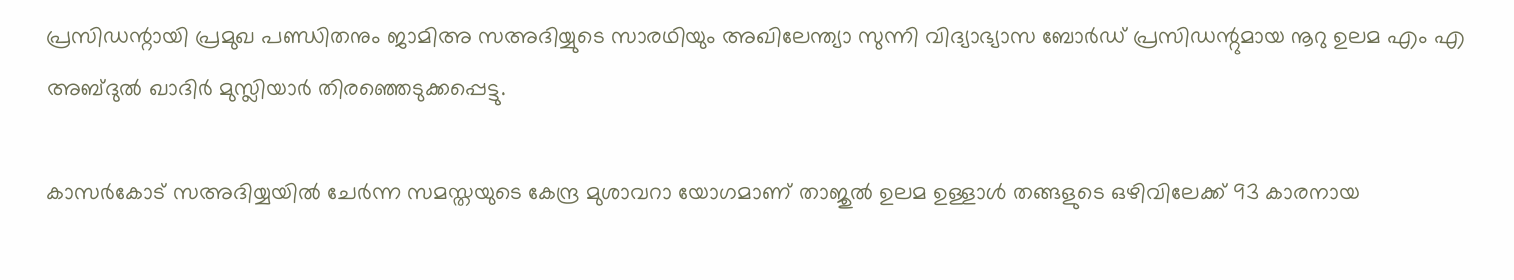പ്രസിഡന്റായി പ്രമുഖ പണ്ഡിതനും ജാമിഅ സഅദിയ്യുടെ സാരഥിയും അഖിലേന്ത്യാ സുന്നി വിദ്യാഭ്യാസ ബോര്‍ഡ് പ്രസിഡന്റുമായ നൂറു ഉലമ എം എ അബ്ദുല്‍ ഖാദിര്‍ മുസ്ലിയാര്‍ തിരഞ്ഞെടുക്കപ്പെട്ടു.

കാസര്‍കോട് സഅദിയ്യയില്‍ ചേര്‍ന്ന സമസ്തയുടെ കേന്ദ്ര മുശാവറാ യോഗമാണ് താജുല്‍ ഉലമ ഉള്ളാള്‍ തങ്ങളുടെ ഒഴിവിലേക്ക് 93 കാരനായ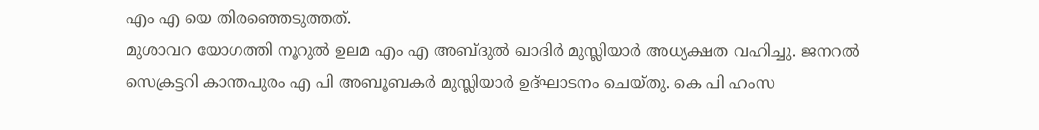എം എ യെ തിരഞ്ഞെടുത്തത്.
മുശാവറ യോഗത്തി നൂറുല്‍ ഉലമ എം എ അബ്ദുല്‍ ഖാദിര്‍ മുസ്ലിയാര്‍ അധ്യക്ഷത വഹിച്ചു. ജനറല്‍ സെക്രട്ടറി കാന്തപുരം എ പി അബൂബകര്‍ മുസ്ലിയാര്‍ ഉദ്ഘാടനം ചെയ്തു. കെ പി ഹംസ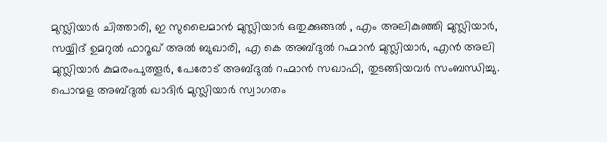മുസ്ലിയാര്‍ ചിത്താരി, ഇ സുലൈമാന്‍ മുസ്ലിയാര്‍ ഒതുക്കുങ്ങല്‍ , എം അലികുഞ്ഞി മുസ്ലിയാര്‍, സയ്യിദ് ഉമറുല്‍ ഫാറൂഖ് അല്‍ ബുഖാരി, എ കെ അബ്ദുല്‍ റഹ്മാന്‍ മുസ്ലിയാര്‍, എന്‍ അലി മുസ്ലിയാര്‍ കുമരംപുത്തൂര്‍, പേരോട് അബ്ദുല്‍ റഹ്മാന്‍ സഖാഫി, തുടങ്ങിയവര്‍ സംബന്ധിച്ചു. പൊന്മള അബ്ദുല്‍ ഖാദിര്‍ മുസ്ലിയാര്‍ സ്വാഗതം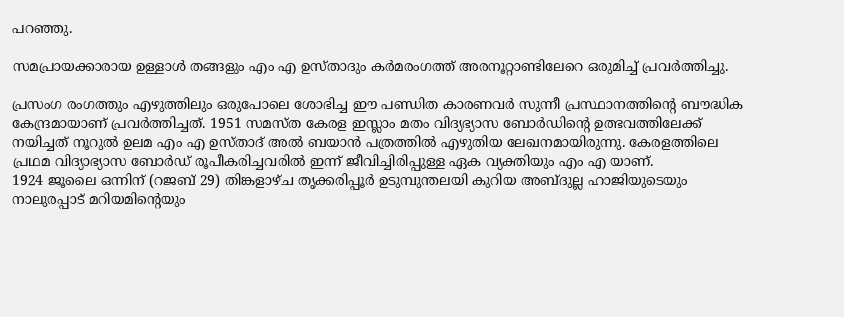പറഞ്ഞു.

സമപ്രായക്കാരായ ഉള്ളാള്‍ തങ്ങളും എം എ ഉസ്താദും കര്‍മരംഗത്ത് അരനൂറ്റാണ്ടിലേറെ ഒരുമിച്ച് പ്രവര്‍ത്തിച്ചു.

പ്രസംഗ രംഗത്തും എഴുത്തിലും ഒരുപോലെ ശോഭിച്ച ഈ പണ്ഡിത കാരണവര്‍ സുന്നീ പ്രസ്ഥാനത്തിന്റെ ബൗദ്ധിക കേന്ദ്രമായാണ് പ്രവര്‍ത്തിച്ചത്. 1951 സമസ്ത കേരള ഇസ്ലാം മതം വിദ്യഭ്യാസ ബോര്‍ഡിന്റെ ഉത്ഭവത്തിലേക്ക് നയിച്ചത് നൂറുല്‍ ഉലമ എം എ ഉസ്താദ് അല്‍ ബയാന്‍ പത്രത്തില്‍ എഴുതിയ ലേഖനമായിരുന്നു. കേരളത്തിലെ പ്രഥമ വിദ്യാഭ്യാസ ബോര്‍ഡ് രൂപീകരിച്ചവരില്‍ ഇന്ന് ജീവിച്ചിരിപ്പുള്ള ഏക വ്യക്തിയും എം എ യാണ്.
1924 ജൂലൈ ഒന്നിന് (റജബ് 29) തിങ്കളാഴ്ച തൃക്കരിപ്പൂര്‍ ഉടുമ്പുന്തലയി കുറിയ അബ്ദുല്ല ഹാജിയുടെയും നാലുരപ്പാട് മറിയമിന്റെയും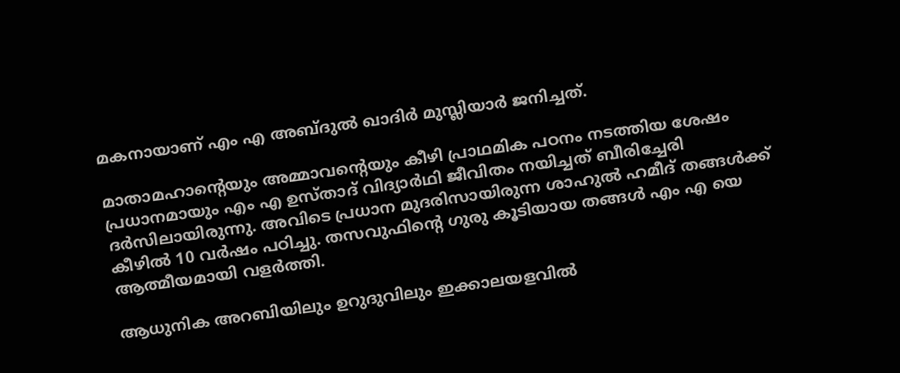മകനായാണ് എം എ അബ്ദുല്‍ ഖാദിര്‍ മുസ്ലിയാര്‍ ജനിച്ചത്.

മാതാമഹാന്റെയും അമ്മാവന്റെയും കീഴി പ്രാഥമിക പഠനം നടത്തിയ ശേഷം പ്രധാനമായും എം എ ഉസ്താദ് വിദ്യാര്‍ഥി ജീവിതം നയിച്ചത് ബീരിച്ചേരി ദര്‍സിലായിരുന്നു. അവിടെ പ്രധാന മുദരിസായിരുന്ന ശാഹുല്‍ ഹമീദ് തങ്ങള്‍ക്ക് കീഴില്‍ 10 വര്‍ഷം പഠിച്ചു. തസവുഫിന്റെ ഗുരു കൂടിയായ തങ്ങള്‍ എം എ യെ ആത്മീയമായി വളര്‍ത്തി.

ആധുനിക അറബിയിലും ഉറുദുവിലും ഇക്കാലയളവില്‍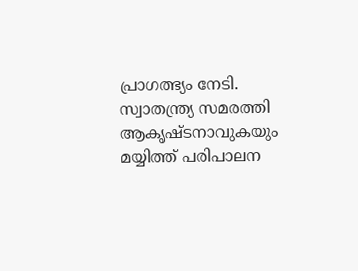പ്രാഗത്ഭ്യം നേടി. സ്വാതന്ത്ര്യ സമരത്തി ആകൃഷ്ടനാവുകയും മയ്യിത്ത് പരിപാലന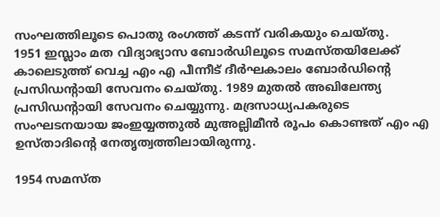സംഘത്തിലൂടെ പൊതു രംഗത്ത് കടന്ന് വരികയും ചെയ്തു.
1951 ഇസ്ലാം മത വിദ്യാഭ്യാസ ബോര്‍ഡിലൂടെ സമസ്തയിലേക്ക് കാലെടുത്ത് വെച്ച എം എ പീന്നീട് ദീര്‍ഘകാലം ബോര്‍ഡിന്റെ പ്രസിഡന്റായി സേവനം ചെയ്തു. 1989 മുതല്‍ അഖിലേന്ത്യ പ്രസിഡന്റായി സേവനം ചെയ്യുന്നു. മദ്രസാധ്യപകരുടെ സംഘടനയായ ജംഇയ്യത്തുല്‍ മുഅല്ലിമീന്‍ രൂപം കൊണ്ടത് എം എ ഉസ്താദിന്റെ നേതൃത്വത്തിലായിരുന്നു.

1954 സമസ്ത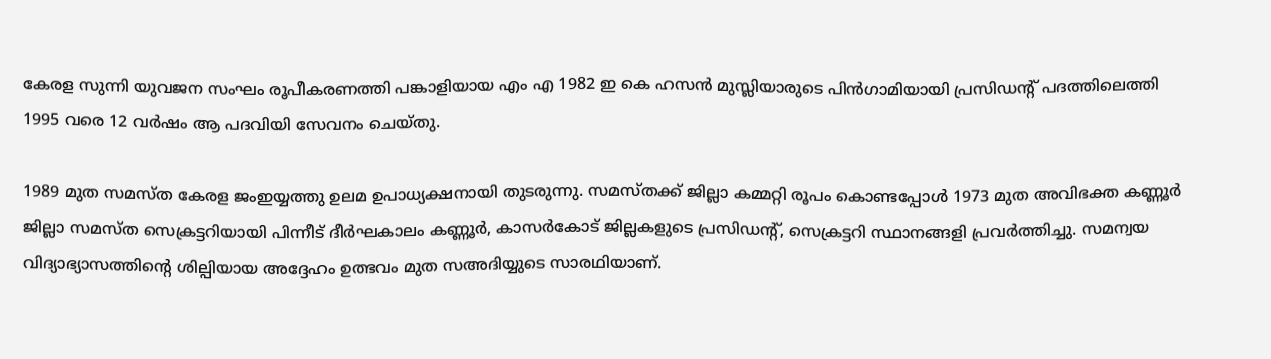കേരള സുന്നി യുവജന സംഘം രൂപീകരണത്തി പങ്കാളിയായ എം എ 1982 ഇ കെ ഹസന്‍ മുസ്ലിയാരുടെ പിന്‍ഗാമിയായി പ്രസിഡന്റ് പദത്തിലെത്തി 1995 വരെ 12 വര്‍ഷം ആ പദവിയി സേവനം ചെയ്തു.

1989 മുത സമസ്ത കേരള ജംഇയ്യത്തു ഉലമ ഉപാധ്യക്ഷനായി തുടരുന്നു. സമസ്തക്ക് ജില്ലാ കമ്മറ്റി രൂപം കൊണ്ടപ്പോള്‍ 1973 മുത അവിഭക്ത കണ്ണൂര്‍ ജില്ലാ സമസ്ത സെക്രട്ടറിയായി പിന്നീട് ദീര്‍ഘകാലം കണ്ണൂര്‍, കാസര്‍കോട് ജില്ലകളുടെ പ്രസിഡന്റ്, സെക്രട്ടറി സ്ഥാനങ്ങളി പ്രവര്‍ത്തിച്ചു. സമന്വയ വിദ്യാഭ്യാസത്തിന്റെ ശില്പിയായ അദ്ദേഹം ഉത്ഭവം മുത സഅദിയ്യുടെ സാരഥിയാണ്.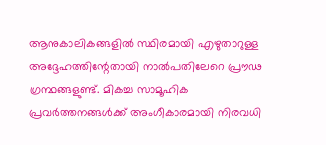ആനുകാലികങ്ങളില്‍ സ്ഥിരമായി എഴുതാറുള്ള അദ്ദേഹത്തിന്റേതായി നാല്‍പതിലേറെ പ്രൗഢ ഗ്രന്ഥങ്ങളുണ്ട്. മികച്ച സാമൂഹിക പ്രവര്‍ത്തനങ്ങള്‍ക്ക് അംഗീകാരമായി നിരവധി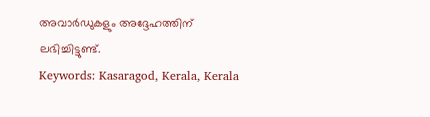അവാര്‍ഡുകളും അദ്ദേഹത്തിന് ലഭിച്ചിട്ടുണ്ട്.
Keywords: Kasaragod, Kerala, Kerala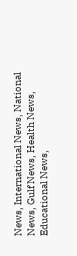News, International News, National News, Gulf News, Health News, Educational News,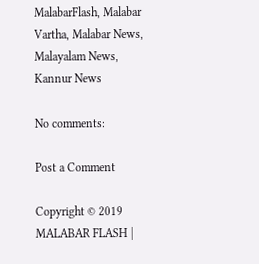MalabarFlash, Malabar Vartha, Malabar News, Malayalam News, Kannur News

No comments:

Post a Comment

Copyright © 2019 MALABAR FLASH |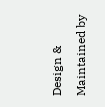Design & Maintained by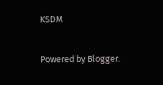KSDM

Powered by Blogger.